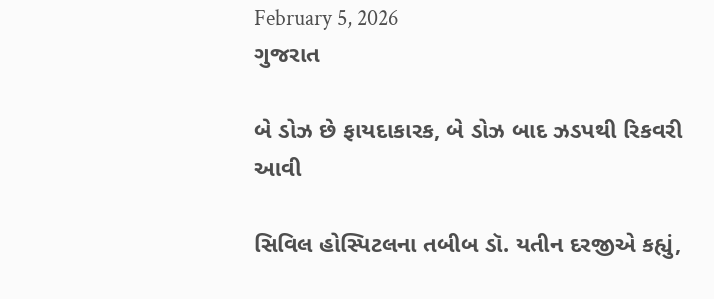February 5, 2026
ગુજરાત

બે ડોઝ છે ફાયદાકારક, બે ડોઝ બાદ ઝડપથી રિકવરી આવી

સિવિલ હોસ્પિટલના તબીબ ડૉ. યતીન દરજીએ કહ્યું,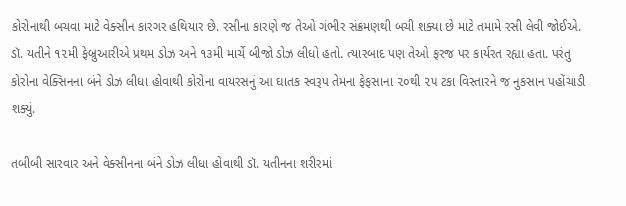કોરોનાથી બચવા માટે વેક્સીન કારગર હથિયાર છે. રસીના કારણે જ તેઓ ગંભીર સંક્રમણથી બચી શક્યા છે માટે તમામે રસી લેવી જોઈએ. ડૉ. યતીને ૧૨મી ફેબ્રુઆરીએ પ્રથમ ડોઝ અને ૧૩મી માર્ચે બીજો ડોઝ લીધો હતો. ત્યારબાદ પણ તેઓ ફરજ પર કાર્યરત રહ્યા હતા. પરંતુ કોરોના વેક્સિનના બંને ડોઝ લીધા હોવાથી કોરોના વાયરસનું આ ઘાતક સ્વરૂપ તેમના ફેફસાના ૨૦થી ૨૫ ટકા વિસ્તારને જ નુકસાન પહોંચાડી શક્યું.

તબીબી સારવાર અને વેક્સીનના બંને ડોઝ લીધા હોવાથી ડૉ. યતીનના શરીરમાં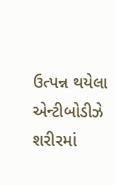ઉત્પન્ન થયેલા એન્ટીબોડીઝે શરીરમાં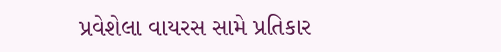પ્રવેશેલા વાયરસ સામે પ્રતિકાર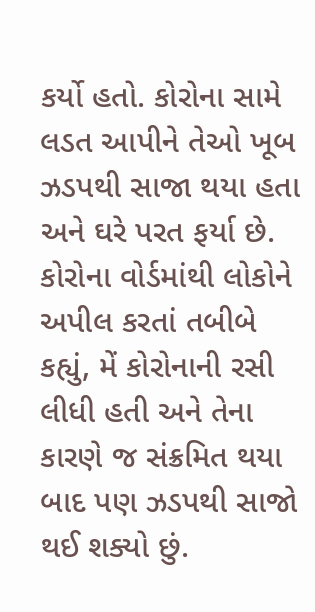કર્યો હતો. કોરોના સામે લડત આપીને તેઓ ખૂબ ઝડપથી સાજા થયા હતા અને ઘરે પરત ફર્યા છે. કોરોના વોર્ડમાંથી લોકોને અપીલ કરતાં તબીબે કહ્યું, મેં કોરોનાની રસી લીધી હતી અને તેના કારણે જ સંક્રમિત થયા બાદ પણ ઝડપથી સાજો થઈ શક્યો છું.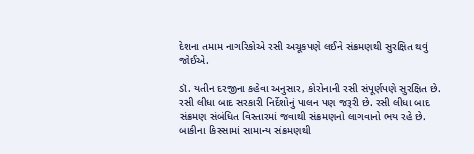દેશના તમામ નાગરિકોએ રસી અચૂકપણે લઈને સંક્રમણથી સુરક્ષિત થવું જોઈએ.

ડૉ. યતીન દરજીના કહેવા અનુસાર, કોરોનાની રસી સંપૂર્ણપણે સુરક્ષિત છે. રસી લીધા બાદ સરકારી નિર્દેશોનું પાલન પણ જરૂરી છે. રસી લીધા બાદ સંક્રમણ સંબંધિત વિસ્તારમાં જવાથી સંક્રમણનો લાગવાનો ભય રહે છે. બાકીના કિસ્સામાં સામાન્ય સંક્રમણથી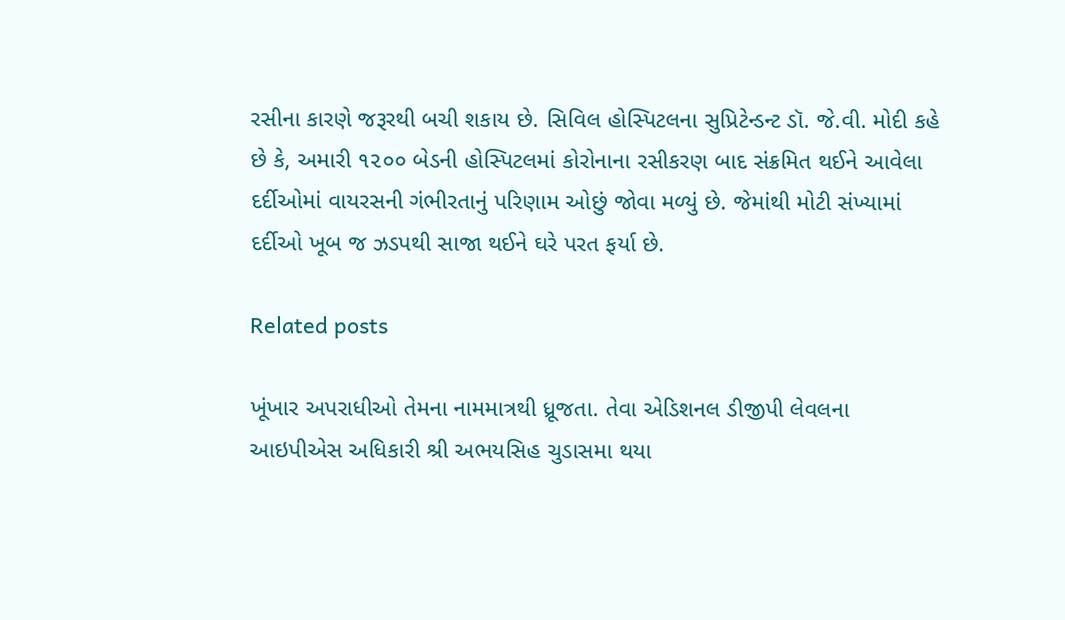રસીના કારણે જરૂરથી બચી શકાય છે. સિવિલ હોસ્પિટલના સુપ્રિટેન્ડન્ટ ડૉ. જે.વી. મોદી કહે છે કે, અમારી ૧૨૦૦ બેડની હોસ્પિટલમાં કોરોનાના રસીકરણ બાદ સંક્રમિત થઈને આવેલા દર્દીઓમાં વાયરસની ગંભીરતાનું પરિણામ ઓછું જોવા મળ્યું છે. જેમાંથી મોટી સંખ્યામાં દર્દીઓ ખૂબ જ ઝડપથી સાજા થઈને ઘરે પરત ફર્યા છે.

Related posts

ખૂંખાર અપરાધીઓ તેમના નામમાત્રથી ધ્રૂજતા. તેવા એડિશનલ ડીજીપી લેવલના આઇપીએસ અધિકારી શ્રી અભયસિહ ચુડાસમા થયા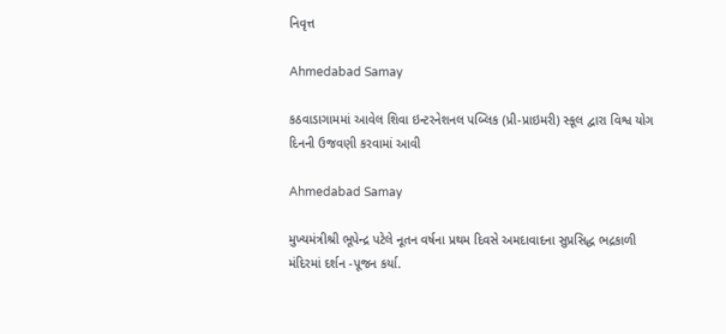નિવૃત્ત

Ahmedabad Samay

કઠવાડાગામમાં આવેલ શિવા ઇન્ટરનેશનલ પબ્લિક (પ્રી-પ્રાઇમરી) સ્કૂલ દ્વારા વિશ્વ યોગ દિનની ઉજવણી કરવામાં આવી

Ahmedabad Samay

મુખ્યમંત્રીશ્રી ભૂપેન્દ્ર પટેલે નૂતન વર્ષના પ્રથમ દિવસે અમદાવાદના સુપ્રસિદ્ધ ભદ્રકાળી મંદિરમાં દર્શન -પૂજન કર્યા.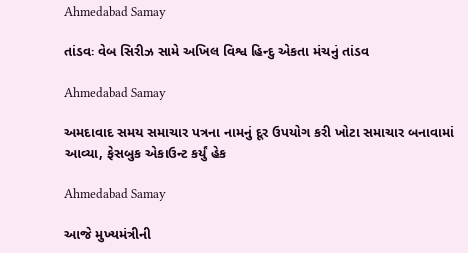Ahmedabad Samay

તાંડવઃ વેબ સિરીઝ સામે અખિલ વિશ્વ હિન્દુ એકતા મંચનું તાંડવ

Ahmedabad Samay

અમદાવાદ સમય સમાચાર પત્રના નામનું દૂર ઉપયોગ કરી ખોટા સમાચાર બનાવામાં આવ્યા, ફેસબુક એકાઉન્ટ કર્યું હેક

Ahmedabad Samay

આજે મુખ્યમંત્રીની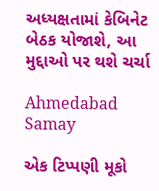અધ્યક્ષતામાં કેબિનેટ બેઠક યોજાશે, આ મુદ્દાઓ પર થશે ચર્ચા

Ahmedabad Samay

એક ટિપ્પણી મૂકો